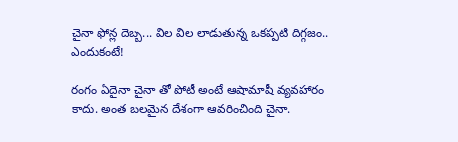చైనా ఫోన్ల దెబ్బ... విల విల లాడుతున్న ఒకప్పటి దిగ్గజం.. ఎందుకంటే!

రంగం ఏదైనా చైనా తో పోటీ అంటే ఆషామాషీ వ్యవహారం కాదు. అంత బలమైన దేశంగా ఆవరించింది చైనా.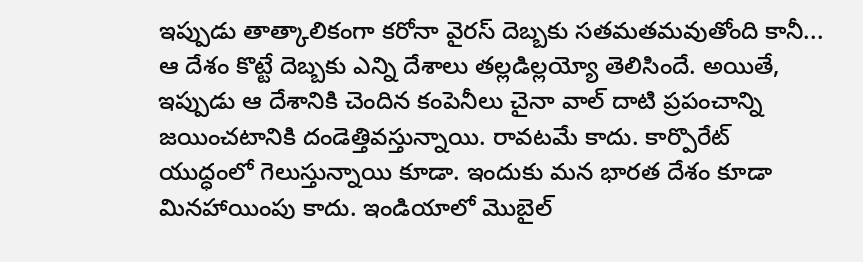ఇప్పుడు తాత్కాలికంగా కరోనా వైరస్ దెబ్బకు సతమతమవుతోంది కానీ... ఆ దేశం కొట్టే దెబ్బకు ఎన్ని దేశాలు తల్లడిల్లయ్యో తెలిసిందే. అయితే, ఇప్పుడు ఆ దేశానికి చెందిన కంపెనీలు చైనా వాల్ దాటి ప్రపంచాన్ని జయించటానికి దండెత్తివస్తున్నాయి. రావటమే కాదు. కార్పొరేట్ యుద్ధంలో గెలుస్తున్నాయి కూడా. ఇందుకు మన భారత దేశం కూడా మినహాయింపు కాదు. ఇండియాలో మొబైల్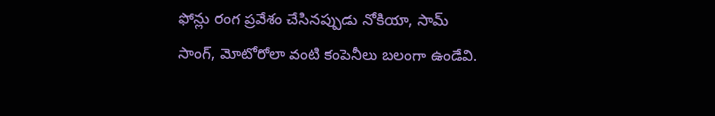ఫోన్లు రంగ ప్రవేశం చేసినప్పుడు నోకియా, సామ్ సాంగ్, మోటోరోలా వంటి కంపెనీలు బలంగా ఉండేవి.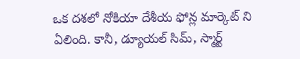ఒక దశలో నోకియా దేశీయ ఫోన్ల మార్కెట్ ని ఏలింది. కానీ, డ్యూయల్ సిమ్, స్మార్ట్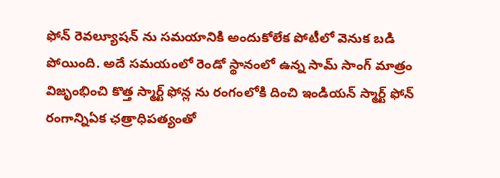ఫోన్ రెవల్యూషన్ ను సమయానికి అందుకోలేక పోటీలో వెనుక బడి పోయింది. అదే సమయంలో రెండో స్థానంలో ఉన్న సామ్ సాంగ్ మాత్రం విజృంభించి కొత్త స్మార్ట్ ఫోన్ల ను రంగంలోకి దించి ఇండియన్ స్మార్ట్ ఫోన్ రంగాన్నిఏక ఛత్రాధిపత్యంతో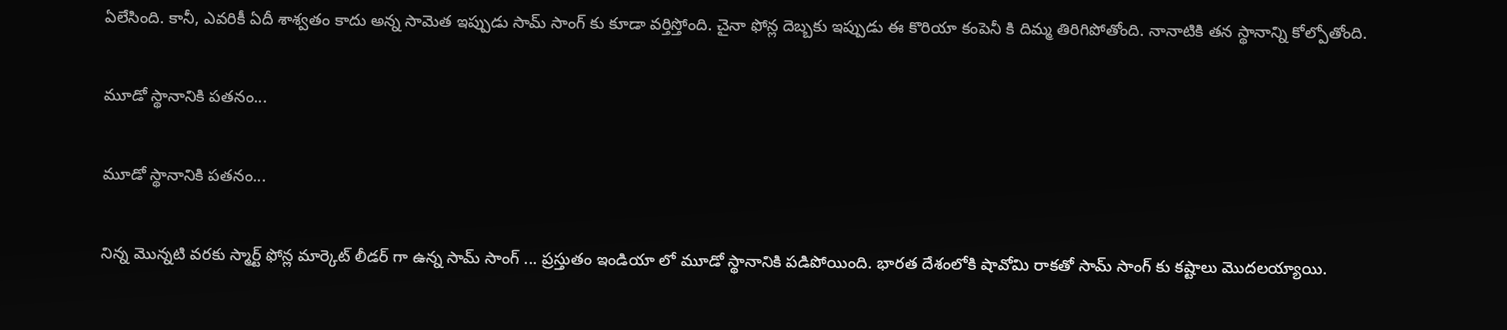ఏలేసింది. కానీ, ఎవరికీ ఏదీ శాశ్వతం కాదు అన్న సామెత ఇప్పుడు సామ్ సాంగ్ కు కూడా వర్తిస్తోంది. చైనా ఫోన్ల దెబ్బకు ఇప్పుడు ఈ కొరియా కంపెనీ కి దిమ్మ తిరిగిపోతోంది. నానాటికి తన స్థానాన్ని కోల్పోతోంది.

మూడో స్థానానికి పతనం...

మూడో స్థానానికి పతనం...

నిన్న మొన్నటి వరకు స్మార్ట్ ఫోన్ల మార్కెట్ లీడర్ గా ఉన్న సామ్ సాంగ్ ... ప్రస్తుతం ఇండియా లో మూడో స్థానానికి పడిపోయింది. భారత దేశంలోకి షావోమి రాకతో సామ్ సాంగ్ కు కష్టాలు మొదలయ్యాయి.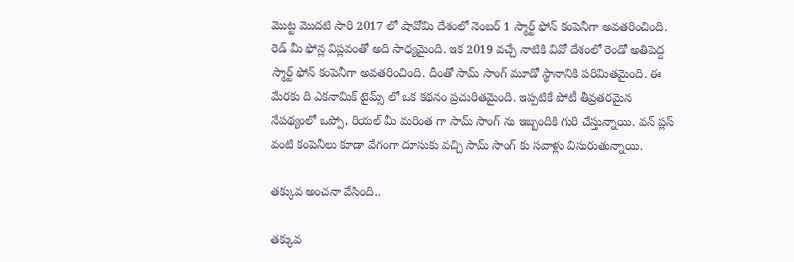మొట్ట మొదటి సారి 2017 లో షావోమి దేశంలో నెంబర్ 1 స్మార్ట్ ఫోన్ కంపెనీగా అవతరించింది. రెడ్ మీ ఫోన్ల విప్లవంతో అది సాధ్యమైంది. ఇక 2019 వచ్చే నాటికి వివో దేశంలో రెండో అతిపెద్ద స్మార్ట్ ఫోన్ కంపెనీగా అవతరించింది. దీంతో సామ్ సాంగ్ మూడో స్థానానికి పరిమితమైంది. ఈ మేరకు ది ఎకనామిక్ టైమ్స్ లో ఒక కథనం ప్రచురితమైంది. ఇప్పటికే పోటీ తీవ్రతరమైన నేపథ్యంలో ఒప్పో, రియల్ మీ మరింత గా సామ్ సాంగ్ ను ఇబ్బందికి గురి చేస్తున్నాయి. వన్ ప్లస్ వంటి కంపెనీలు కూడా వేగంగా దూసుకు వచ్చి సామ్ సాంగ్ కు సవాళ్లు విసురుతున్నాయి.

తక్కువ అంచనా వేసింది..

తక్కువ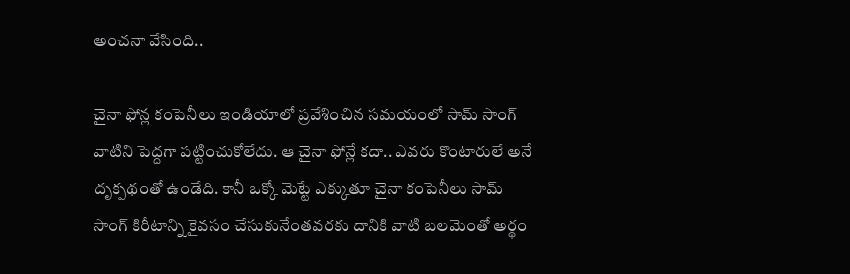అంచనా వేసింది..

చైనా ఫోన్ల కంపెనీలు ఇండియాలో ప్రవేశించిన సమయంలో సామ్ సాంగ్ వాటిని పెద్దగా పట్టించుకోలేదు. ఆ చైనా ఫోన్లే కదా.. ఎవరు కొంటారులే అనే దృక్పథంతో ఉండేది. కానీ ఒక్కో మెట్టే ఎక్కుతూ చైనా కంపెనీలు సామ్ సాంగ్ కిరీటాన్ని కైవసం చేసుకునేంతవరకు దానికి వాటి బలమెంతో అర్థం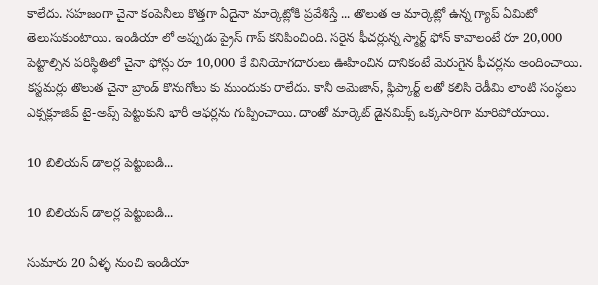కాలేదు. సహజంగా చైనా కంపెనీలు కొత్తగా ఏదైనా మార్కెట్లోకి ప్రవేశిస్తే ... తొలుత ఆ మార్కెట్లో ఉన్న గ్యాప్ ఏమిటో తెలుసుకుంటాయి. ఇండియా లో అప్పుడు ప్రైస్ గాప్ కనిపించింది. సరైన ఫీచర్లున్న స్మార్ట్ ఫోన్ కావాలంటే రూ 20,000 పెట్టాల్సిన పరిస్థితిలో చైనా ఫోన్లు రూ 10,000 కే వినియోగదారులు ఊహించిన దానికంటే మెరుగైన ఫీచర్లను అందించాయి. కస్టమర్లు తొలుత చైనా బ్రాండ్ కొనుగోలు కు ముందుకు రాలేదు. కానీ అమెజాన్, ఫ్లిప్కార్ట్ లతో కలిసి రెడీమి లాంటి సంస్థలు ఎక్సక్లూజివ్ టై-అప్స్ పెట్టుకుని భారీ ఆఫర్లను గుప్పించాయి. దాంతో మార్కెట్ డైనమిక్స్ ఒక్కసారిగా మారిపోయాయి.

10 బిలియన్ డాలర్ల పెట్టుబడి...

10 బిలియన్ డాలర్ల పెట్టుబడి...

సుమారు 20 ఏళ్ళ నుంచి ఇండియా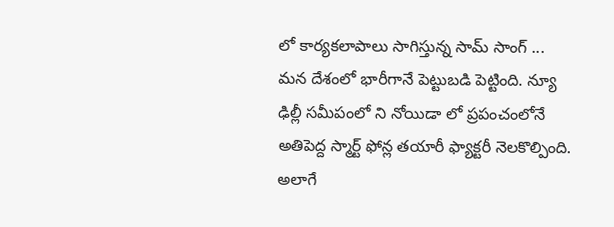లో కార్యకలాపాలు సాగిస్తున్న సామ్ సాంగ్ ... మన దేశంలో భారీగానే పెట్టుబడి పెట్టింది. న్యూ ఢిల్లీ సమీపంలో ని నోయిడా లో ప్రపంచంలోనే అతిపెద్ద స్మార్ట్ ఫోన్ల తయారీ ఫ్యాక్టరీ నెలకొల్పింది. అలాగే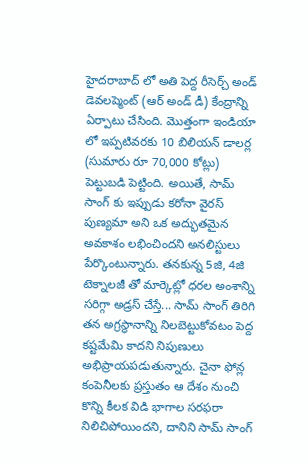హైదరాబాద్ లో అతి పెద్ద రీసెర్చ్ అండ్ డెవలప్మెంట్ (ఆర్ అండ్ డీ) కేంద్రాన్ని ఏర్పాటు చేసింది. మొత్తంగా ఇండియా లో ఇప్పటివరకు 10 బిలియన్ డాలర్ల (సుమారు రూ 70,000 కోట్లు) పెట్టుబడి పెట్టింది. అయితే, సామ్ సాంగ్ కు ఇప్పుడు కరోనా వైరస్ పుణ్యమా అని ఒక అద్భుతమైన అవకాశం లభించిందని అనలిస్టులు పేర్కొంటున్నారు. తనకున్న 5జి, 4జి టెక్నాలజీ తో మార్కెట్లో ధరల అంశాన్ని సరిగ్గా అడ్రస్ చేస్తే... సామ్ సాంగ్ తిరిగి తన అగ్రస్థానాన్ని నిలబెట్టుకోవటం పెద్ద కష్టమేమి కాదని నిపుణులు అభిప్రాయపడుతున్నారు. చైనా ఫోన్ల కంపెనీలకు ప్రస్తుతం ఆ దేశం నుంచి కొన్ని కీలక విడి భాగాల సరఫరా నిలిచిపోయిందని, దానిని సామ్ సాంగ్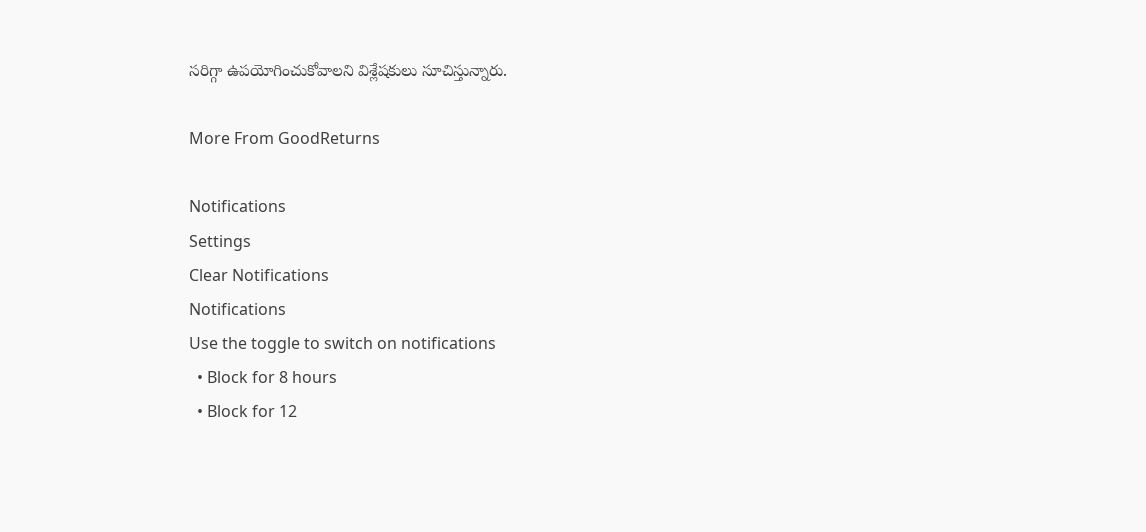సరిగ్గా ఉపయోగించుకోవాలని విశ్లేషకులు సూచిస్తున్నారు.

More From GoodReturns

Notifications
Settings
Clear Notifications
Notifications
Use the toggle to switch on notifications
  • Block for 8 hours
  • Block for 12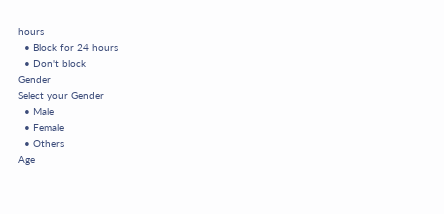hours
  • Block for 24 hours
  • Don't block
Gender
Select your Gender
  • Male
  • Female
  • Others
Age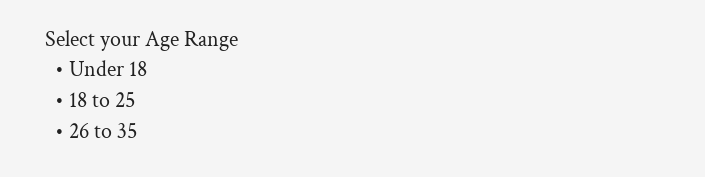Select your Age Range
  • Under 18
  • 18 to 25
  • 26 to 35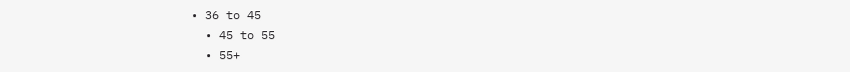• 36 to 45
  • 45 to 55
  • 55+